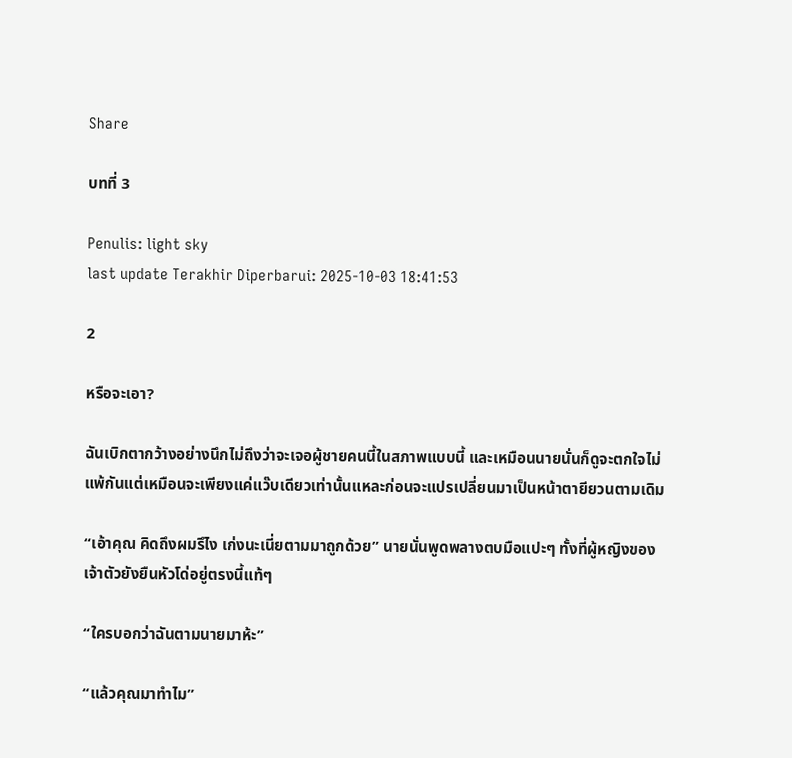Share

บทที่ 3

Penulis: light sky
last update Terakhir Diperbarui: 2025-10-03 18:41:53

2

หรือจะเอา?

ฉันเบิกตากว้างอย่างนึกไม่ถึงว่าจะเจอผู้ชายคนนี้ในสภาพแบบนี้ และเหมือนนายนั่นก็ดูจะตกใจไม่แพ้กันแต่เหมือนจะเพียงแค่แว๊บเดียวเท่านั้นแหละก่อนจะแปรเปลี่ยนมาเป็นหน้าตายียวนตามเดิม

“เอ้าคุณ คิดถึงผมรึไง เก่งนะเนี่ยตามมาถูกด้วย” นายนั่นพูดพลางตบมือแปะๆ ทั้งที่ผู้หญิงของเจ้าตัวยังยืนหัวโด่อยู่ตรงนี้แท้ๆ

“ใครบอกว่าฉันตามนายมาห้ะ”

“แล้วคุณมาทำไม”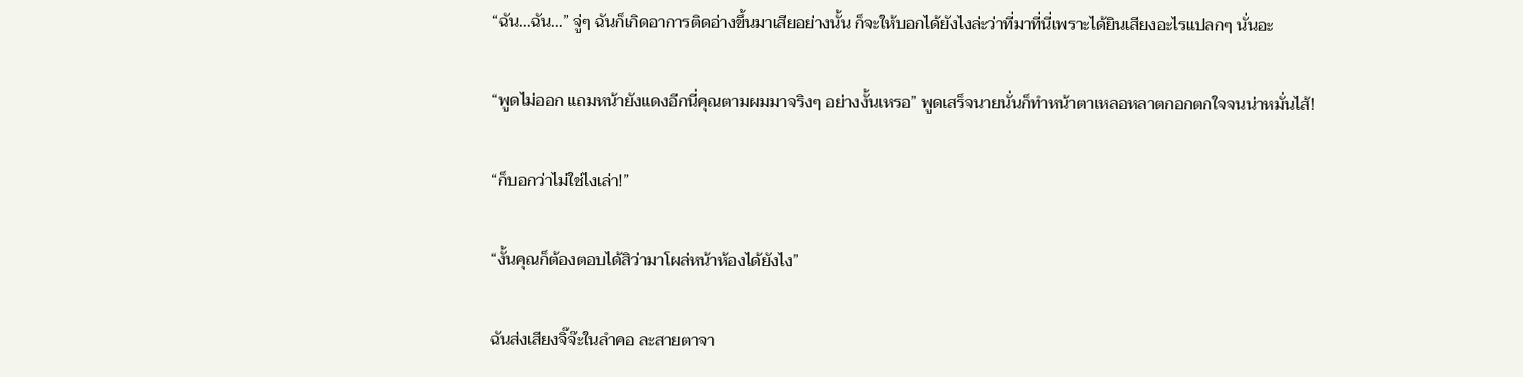“ฉัน...ฉัน...” จู่ๆ ฉันก็เกิดอาการติดอ่างขึ้นมาเสียอย่างนั้น ก็จะให้บอกได้ยังไงล่ะว่าที่มาที่นี่เพราะได้ยินเสียงอะไรแปลกๆ นั่นอะ

“พูดไม่ออก แถมหน้ายังแดงอีกนี่คุณตามผมมาจริงๆ อย่างงั้นเหรอ” พูดเสร็จนายนั่นก็ทำหน้าตาเหลอหลาตกอกตกใจจนน่าหมั่นไส้!

“ก็บอกว่าไม่ใช่ไงเล่า!”

“งั้นคุณก็ต้องตอบได้สิว่ามาโผล่หน้าห้องได้ยังไง”

ฉันส่งเสียงจิ๊จ๊ะในลำคอ ละสายตาจา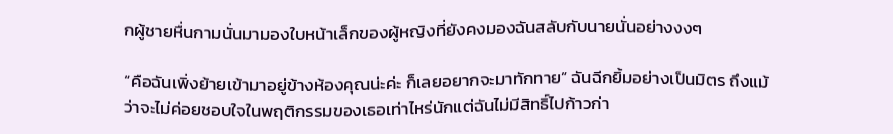กผู้ชายหื่นกามนั่นมามองใบหน้าเล็กของผู้หญิงที่ยังคงมองฉันสลับกับนายนั่นอย่างงงๆ

“คือฉันเพิ่งย้ายเข้ามาอยู่ข้างห้องคุณน่ะค่ะ ก็เลยอยากจะมาทักทาย” ฉันฉีกยิ้มอย่างเป็นมิตร ถึงแม้ว่าจะไม่ค่อยชอบใจในพฤติกรรมของเธอเท่าไหร่นักแต่ฉันไม่มีสิทธิ์ไปก้าวก่า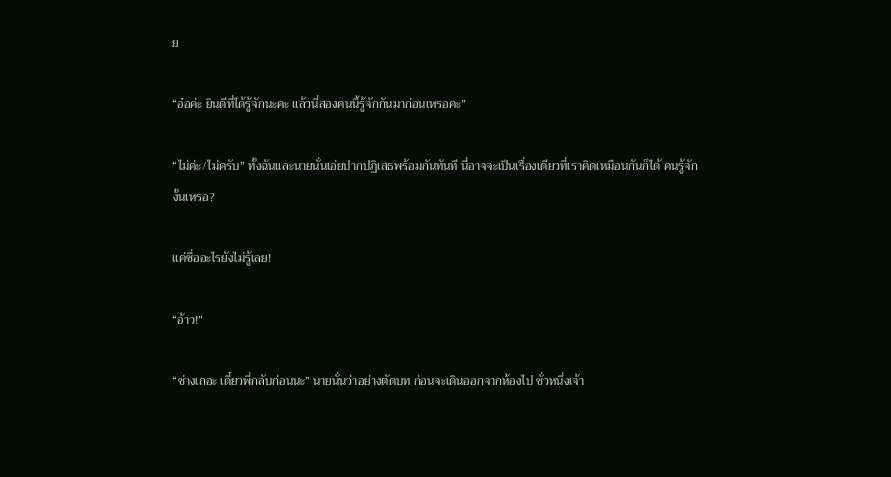ย

“อ๋อค่ะ ยินดีที่ได้รู้จักนะคะ แล้วนี่สองคนนี้รู้จักกันมาก่อนเหรอคะ”

“ไม่ค่ะ/ไม่ครับ” ทั้งฉันและนายนั่นเอ่ยปากปฏิเสธพร้อมกันทันที นี่อาจจะเป็นเรื่องเดียวที่เราคิดเหมือนกันก็ได้ คนรู้จักงั้นเหรอ?

แค่ชื่ออะไรยังไม่รู้เลย!

“อ้าว!”

“ช่างเถอะ เดี๋ยวพี่กลับก่อนนะ” นายนั่นว่าอย่างตัดบท ก่อนจะเดินออกจากห้องไป ชั่วหนึ่งเจ้า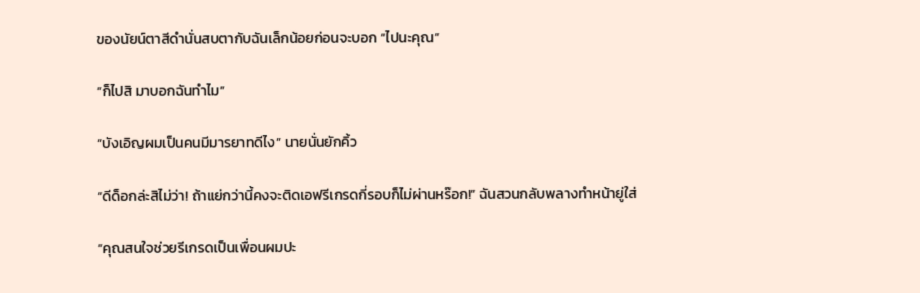ของนัยน์ตาสีดำนั่นสบตากับฉันเล็กน้อยก่อนจะบอก “ไปนะคุณ”

“ก็ไปสิ มาบอกฉันทำไม”

“บังเอิญผมเป็นคนมีมารยาทดีไง” นายนั่นยักคิ้ว

“ดีด็อกล่ะสิไม่ว่า! ถ้าแย่กว่านี้คงจะติดเอฟรีเกรดกี่รอบก็ไม่ผ่านหร๊อก!” ฉันสวนกลับพลางทำหน้ายู่ใส่

“คุณสนใจช่วยรีเกรดเป็นเพื่อนผมปะ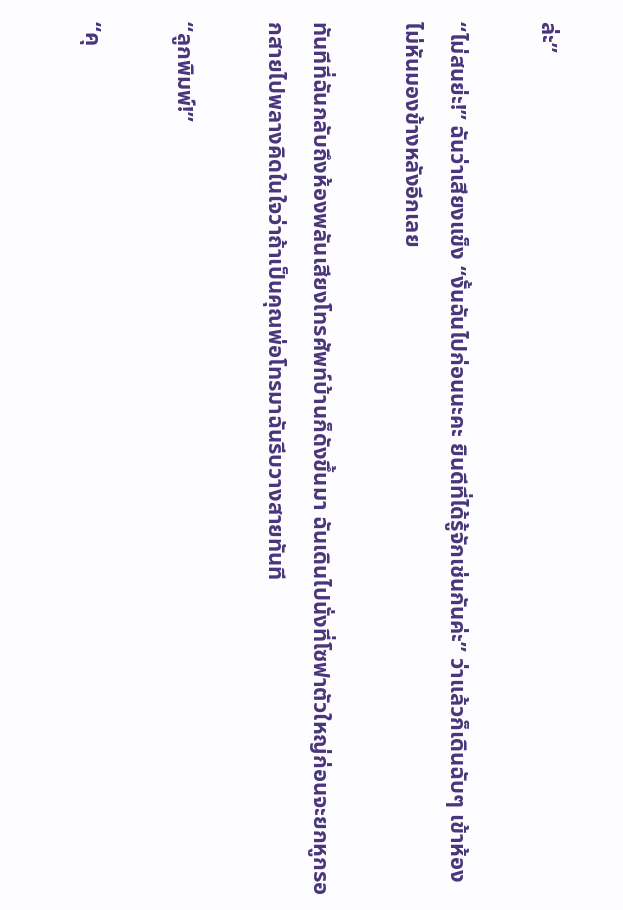ล่ะ”

“ไม่สนย่ะ!” ฉันว่าเสียงแข็ง “งั้นฉันไปก่อนนะคะ ยินดีที่ได้รู้จักเช่นกันค่ะ” ว่าแล้วก็เดินฉับๆ เข้าห้องไม่หันมองข้างหลังอีกเลย

ทันทีที่ฉันกลับถึงห้องพลันเสียงโทรศัพท์บ้านก็ดังขึ้นมา ฉันเดินไปนั่งที่โซฟาตัวใหญ่ก่อนจะยกหูกรอกสายไปพลางคิดในใจว่าถ้าเป็นคุณพ่อโทรมาฉันรีบวางสายทันที

“ลูกพิมพ์!”

“คุ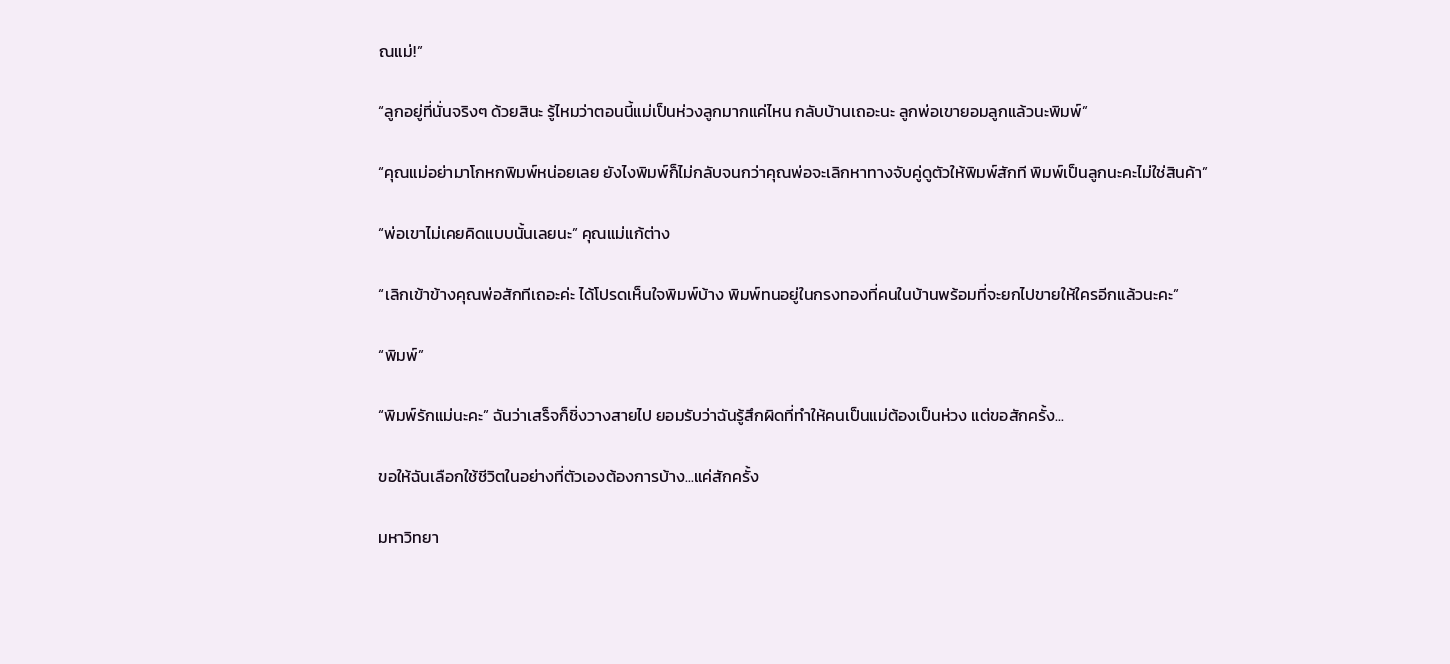ณแม่!”

“ลูกอยู่ที่นั่นจริงๆ ด้วยสินะ รู้ไหมว่าตอนนี้แม่เป็นห่วงลูกมากแค่ไหน กลับบ้านเถอะนะ ลูกพ่อเขายอมลูกแล้วนะพิมพ์”

“คุณแม่อย่ามาโกหกพิมพ์หน่อยเลย ยังไงพิมพ์ก็ไม่กลับจนกว่าคุณพ่อจะเลิกหาทางจับคู่ดูตัวให้พิมพ์สักที พิมพ์เป็นลูกนะคะไม่ใช่สินค้า”

“พ่อเขาไม่เคยคิดแบบนั้นเลยนะ” คุณแม่แก้ต่าง

“เลิกเข้าข้างคุณพ่อสักทีเถอะค่ะ ได้โปรดเห็นใจพิมพ์บ้าง พิมพ์ทนอยู่ในกรงทองที่คนในบ้านพร้อมที่จะยกไปขายให้ใครอีกแล้วนะคะ”

“พิมพ์”

“พิมพ์รักแม่นะคะ” ฉันว่าเสร็จก็ชิ่งวางสายไป ยอมรับว่าฉันรู้สึกผิดที่ทำให้คนเป็นแม่ต้องเป็นห่วง แต่ขอสักครั้ง...

ขอให้ฉันเลือกใช้ชีวิตในอย่างที่ตัวเองต้องการบ้าง...แค่สักครั้ง

มหาวิทยา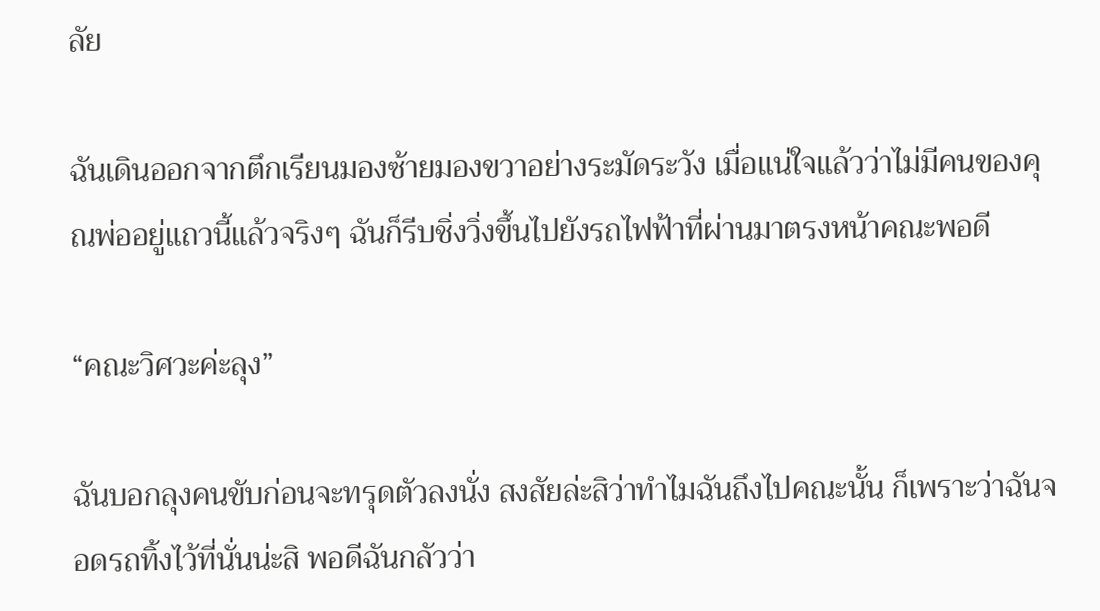ลัย

ฉันเดินออกจากตึกเรียนมองซ้ายมองขวาอย่างระมัดระวัง เมื่อแน่ใจแล้วว่าไม่มีคนของคุณพ่ออยู่แถวนี้แล้วจริงๆ ฉันก็รีบชิ่งวิ่งขึ้นไปยังรถไฟฟ้าที่ผ่านมาตรงหน้าคณะพอดี

“คณะวิศวะค่ะลุง”

ฉันบอกลุงคนขับก่อนจะทรุดตัวลงนั่ง สงสัยล่ะสิว่าทำไมฉันถึงไปคณะนั้น ก็เพราะว่าฉันจอดรถทิ้งไว้ที่นั่นน่ะสิ พอดีฉันกลัวว่า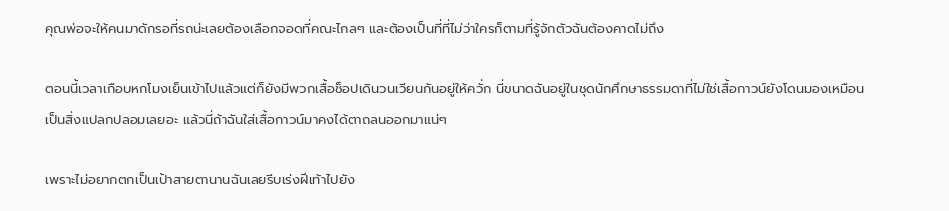คุณพ่อจะให้คนมาดักรอที่รถน่ะเลยต้องเลือกจอดที่คณะไกลๆ และต้องเป็นที่ที่ไม่ว่าใครก็ตามที่รู้จักตัวฉันต้องคาดไม่ถึง

ตอนนี้เวลาเกือบหกโมงเย็นเข้าไปแล้วแต่ก็ยังมีพวกเสื้อช็อปเดินวนเวียนกันอยู่ให้ควั่ก นี่ขนาดฉันอยู่ในชุดนักศึกษาธรรมดาที่ไม่ใช่เสื้อกาวน์ยังโดนมองเหมือนเป็นสิ่งแปลกปลอมเลยอะ แล้วนี่ถ้าฉันใส่เสื้อกาวน์มาคงได้ตาถลนออกมาแน่ๆ

เพราะไม่อยากตกเป็นเป้าสายตานานฉันเลยรีบเร่งฝีเท้าไปยัง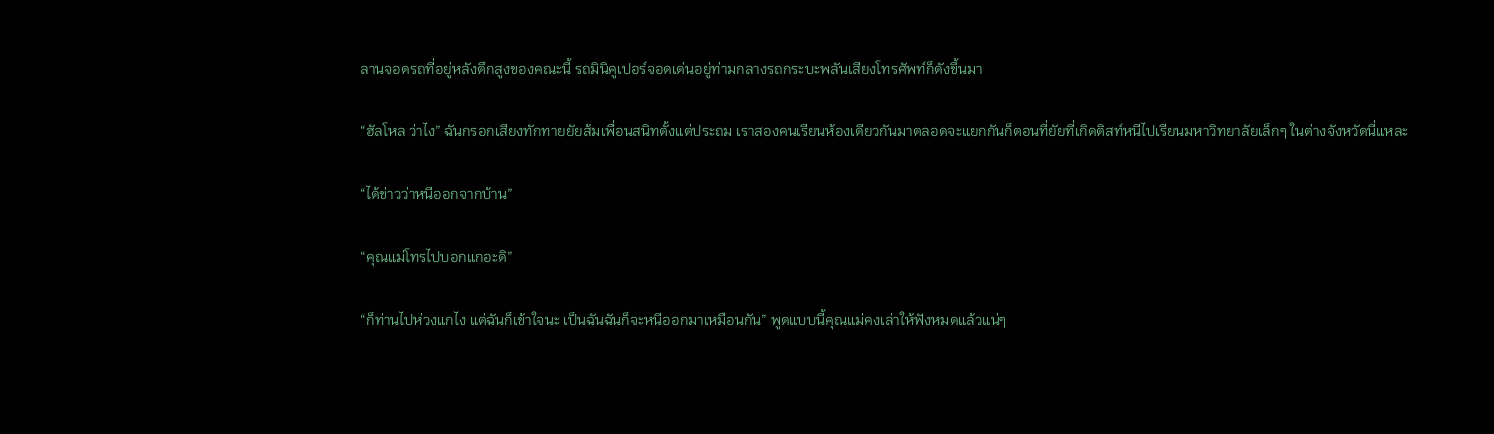ลานจอดรถที่อยู่หลังตึกสูงของคณะนี้ รถมินิคูเปอร์จอดเด่นอยู่ท่ามกลางรถกระบะพลันเสียงโทรศัพท์ก็ดังขึ้นมา

“ฮัลโหล ว่าไง” ฉันกรอกเสียงทักทายยัยส้มเพื่อนสนิทตั้งแต่ประถม เราสองคนเรียนห้องเดียวกันมาตลอดจะแยกกันก็ตอนที่ยัยที่เกิดติสท์หนีไปเรียนมหาวิทยาลัยเล็กๆ ในต่างจังหวัดนี่แหละ

“ได้ข่าวว่าหนีออกจากบ้าน”

“คุณแม่โทรไปบอกแกอะดิ”

“ก็ท่านไปห่วงแกไง แต่ฉันก็เข้าใจนะ เป็นฉันฉันก็จะหนีออกมาเหมือนกัน” พูดแบบนี้คุณแม่คงเล่าให้ฟังหมดแล้วแน่ๆ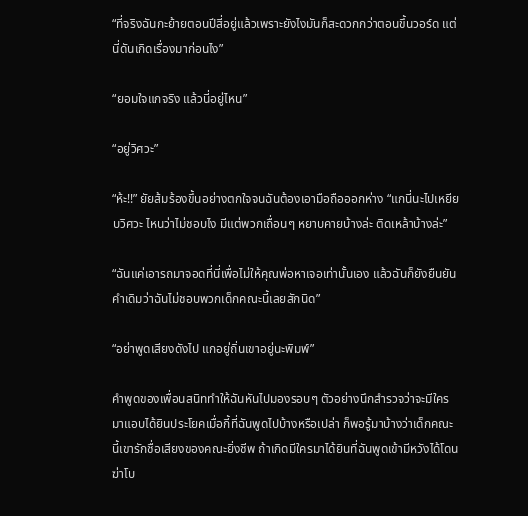“ที่จริงฉันกะย้ายตอนปีสี่อยู่แล้วเพราะยังไงมันก็สะดวกกว่าตอนขึ้นวอร์ด แต่นี่ดันเกิดเรื่องมาก่อนไง”

“ยอมใจแกจริง แล้วนี่อยู่ไหน”

“อยู่วิศวะ”

“ห้ะ!!” ยัยส้มร้องขึ้นอย่างตกใจจนฉันต้องเอามือถือออกห่าง “แกนี่นะไปเหยียบวิศวะ ไหนว่าไม่ชอบไง มีแต่พวกเถื่อนๆ หยาบคายบ้างล่ะ ติดเหล้าบ้างล่ะ”

“ฉันแค่เอารถมาจอดที่นี่เพื่อไม่ให้คุณพ่อหาเจอเท่านั้นเอง แล้วฉันก็ยังยืนยันคำเดิมว่าฉันไม่ชอบพวกเด็กคณะนี้เลยสักนิด”

“อย่าพูดเสียงดังไป แกอยู่ถิ่นเขาอยู่นะพิมพ์”

คำพูดของเพื่อนสนิททำให้ฉันหันไปมองรอบๆ ตัวอย่างนึกสำรวจว่าจะมีใครมาแอบได้ยินประโยคเมื่อกี้ที่ฉันพูดไปบ้างหรือเปล่า ก็พอรู้มาบ้างว่าเด็กคณะนี้เขารักชื่อเสียงของคณะยิ่งชีพ ถ้าเกิดมีใครมาได้ยินที่ฉันพูดเข้ามีหวังได้โดนฆ่าโบ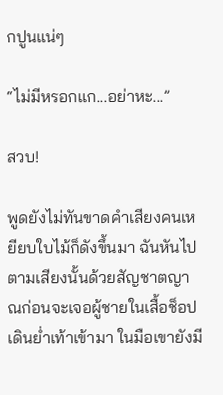กปูนแน่ๆ

“ไม่มีหรอกแก...อย่าหะ...”

สวบ!

พูดยังไม่ทันขาดคำเสียงคนเหยียบใบไม้ก็ดังขึ้นมา ฉันหันไปตามเสียงนั้นด้วยสัญชาตญาณก่อนจะเจอผู้ชายในเสื้อช็อปเดินย่ำเท้าเข้ามา ในมือเขายังมี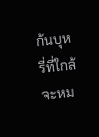ก้นบุหรี่ที่ใกล้จะหม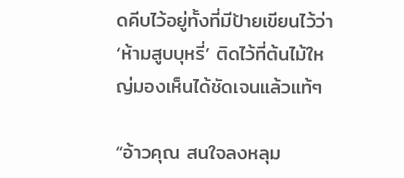ดคีบไว้อยู่ทั้งที่มีป้ายเขียนไว้ว่า ‘ห้ามสูบบุหรี่’ ติดไว้ที่ต้นไม้ใหญ่มองเห็นได้ชัดเจนแล้วแท้ๆ

“อ้าวคุณ สนใจลงหลุม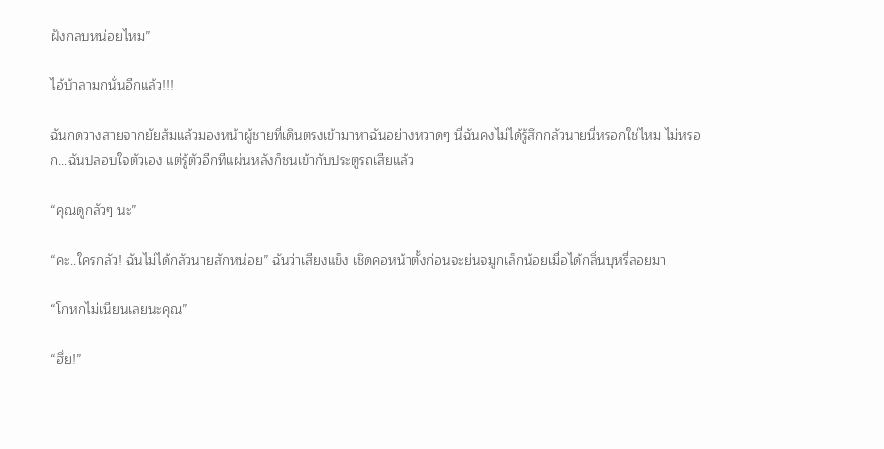ฝังกลบหน่อยไหม”

ไอ้บ้าลามกนั่นอีกแล้ว!!!

ฉันกดวางสายจากยัยส้มแล้วมองหน้าผู้ชายที่เดินตรงเข้ามาหาฉันอย่างหวาดๆ นี่ฉันคงไม่ได้รู้สึกกลัวนายนี่หรอกใช่ไหม ไม่หรอก...ฉันปลอบใจตัวเอง แต่รู้ตัวอีกทีแผ่นหลังก็ชนเข้ากับประตูรถเสียแล้ว

“คุณดูกลัวๆ นะ”

“คะ..ใครกลัว! ฉันไม่ได้กลัวนายสักหน่อย” ฉันว่าเสียงแข็ง เชิดคอหน้าตั้งก่อนจะย่นจมูกเล็กน้อยเมื่อได้กลิ่นบุหรี่ลอยมา

“โกหกไม่เนียนเลยนะคุณ”

“ฮึ่ย!”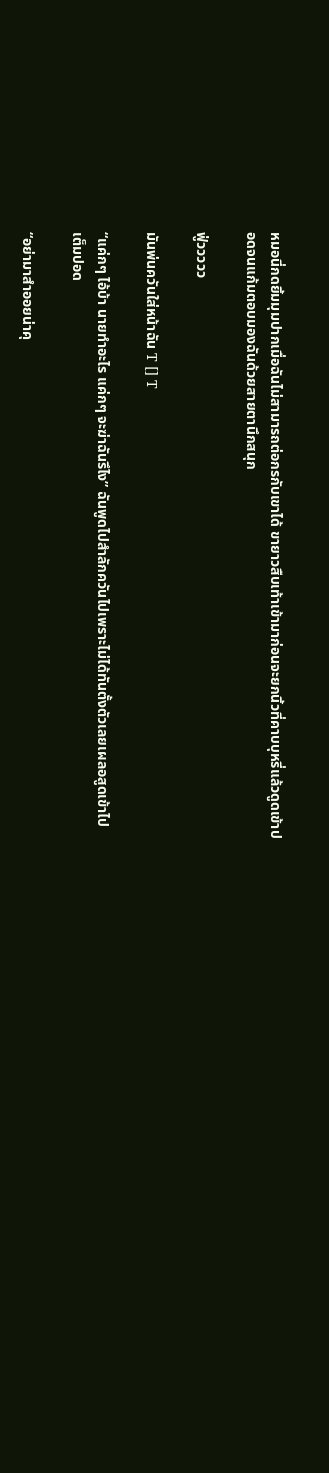หมอนี่กดยิ้มมุมปากเมื่อฉันไม่สามารถต่อกรกับเขาได้ ขายาวสืบเท้าเข้ามาก่อนจะยกนิ้วที่คาบบุหรี่แล้วดูดเข้าปอดจนแก้มตอบมองฉันด้วยสายตานึกสนุก

ฟู่ววววว

มันพ่นควันใส่หน้าฉัน T [] T

“แค่กๆ ไอ้บ้า นายทำอะไร แค่กๆ จะฆ่าฉันรึไง” ฉันพูดไปสำลักควันไปเพราะไม่ได้ทันตั้งตัวเลยเผลอสูดเข้าไปเต็มปอด

“อย่ามาสำออยน่าคุ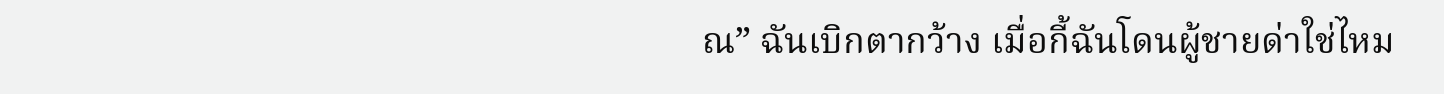ณ” ฉันเบิกตากว้าง เมื่อกี้ฉันโดนผู้ชายด่าใช่ไหม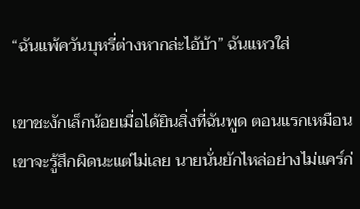“ฉันแพ้ควันบุหรี่ต่างหากล่ะไอ้บ้า” ฉันแหวใส่

เขาชะงักเล็กน้อยเมื่อได้ยินสิ่งที่ฉันพูด ตอนแรกเหมือนเขาจะรู้สึกผิดนะแต่ไม่เลย นายนั่นยักไหล่อย่างไม่แคร์ก่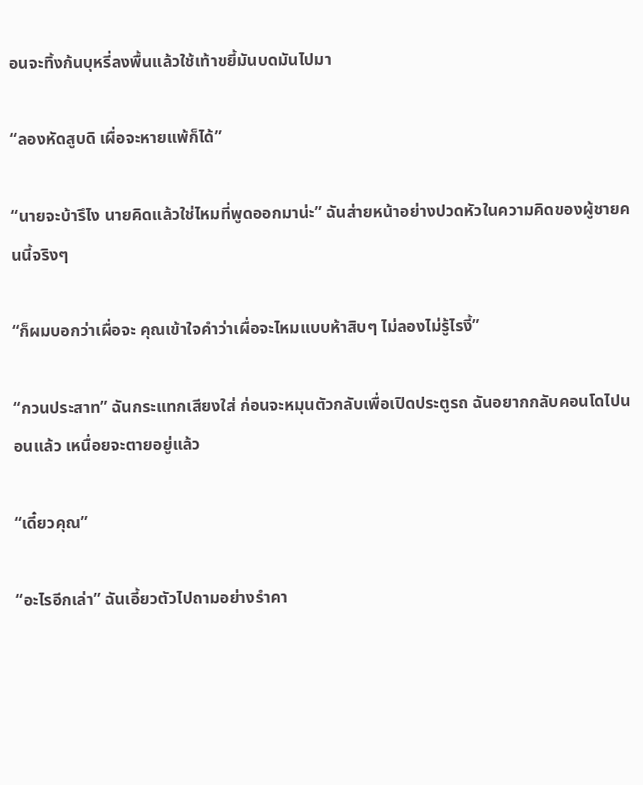อนจะทิ้งก้นบุหรี่ลงพื้นแล้วใช้เท้าขยี้มันบดมันไปมา

“ลองหัดสูบดิ เผื่อจะหายแพ้ก็ได้”

“นายจะบ้ารึไง นายคิดแล้วใช่ไหมที่พูดออกมาน่ะ” ฉันส่ายหน้าอย่างปวดหัวในความคิดของผู้ชายคนนี้จริงๆ

“ก็ผมบอกว่าเผื่อจะ คุณเข้าใจคำว่าเผื่อจะไหมแบบห้าสิบๆ ไม่ลองไม่รู้ไรงี้”

“กวนประสาท” ฉันกระแทกเสียงใส่ ก่อนจะหมุนตัวกลับเพื่อเปิดประตูรถ ฉันอยากกลับคอนโดไปนอนแล้ว เหนื่อยจะตายอยู่แล้ว

“เดี๋ยวคุณ”

“อะไรอีกเล่า” ฉันเอี้ยวตัวไปถามอย่างรำคา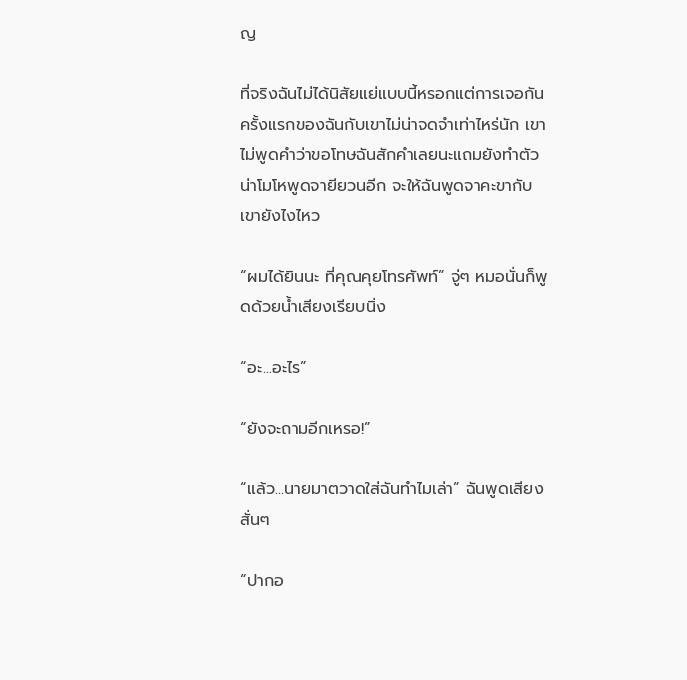ญ

ที่จริงฉันไม่ได้นิสัยแย่แบบนี้หรอกแต่การเจอกันครั้งแรกของฉันกับเขาไม่น่าจดจำเท่าไหร่นัก เขาไม่พูดคำว่าขอโทษฉันสักคำเลยนะแถมยังทำตัวน่าโมโหพูดจายียวนอีก จะให้ฉันพูดจาคะขากับเขายังไงไหว

“ผมได้ยินนะ ที่คุณคุยโทรศัพท์” จู่ๆ หมอนั่นก็พูดด้วยน้ำเสียงเรียบนิ่ง

“อะ...อะไร”

“ยังจะถามอีกเหรอ!”

“แล้ว...นายมาตวาดใส่ฉันทำไมเล่า” ฉันพูดเสียงสั่นๆ

“ปากอ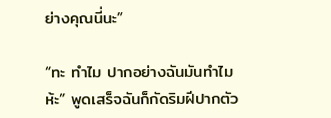ย่างคุณนี่นะ”

“ทะ ทำไม ปากอย่างฉันมันทำไมห้ะ” พูดเสร็จฉันก็กัดริมฝีปากตัว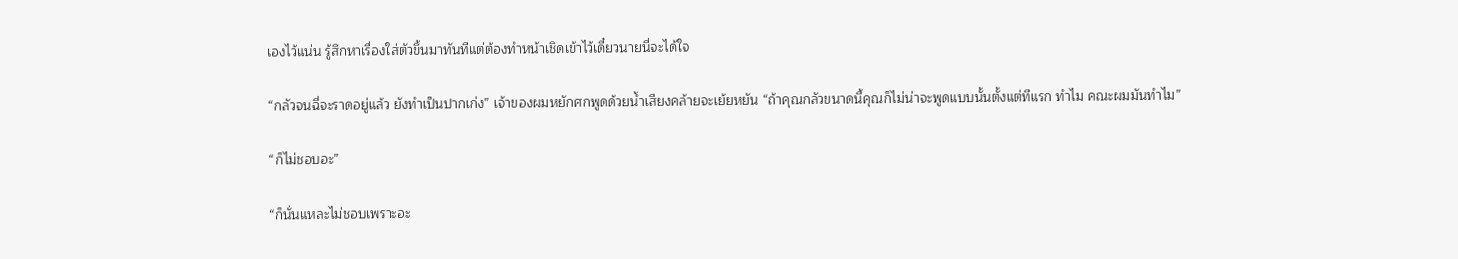เองไว้แน่น รู้สึกหาเรื่องใส่ตัวขึ้นมาทันทีแต่ต้องทำหน้าเชิดเข้าไว้เดี๋ยวนายนี่จะได้ใจ

“กลัวจนฉี่จะราดอยู่แล้ว ยังทำเป็นปากเก่ง” เจ้าของผมหยักศกพูดด้วยน้ำเสียงคล้ายจะเย้ยหยัน “ถ้าคุณกลัวขนาดนี้คุณก็ไม่น่าจะพูดแบบนั้นตั้งแต่ทีแรก ทำไม คณะผมมันทำไม”

“ก็ไม่ชอบอะ”

“ก็นั่นแหละไม่ชอบเพราะอะ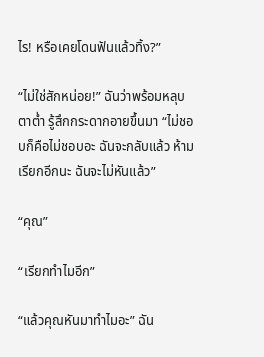ไร! หรือเคยโดนฟันแล้วทิ้ง?”

“ไม่ใช่สักหน่อย!” ฉันว่าพร้อมหลุบตาต่ำ รู้สึกกระดากอายขึ้นมา “ไม่ชอบก็คือไม่ชอบอะ ฉันจะกลับแล้ว ห้ามเรียกอีกนะ ฉันจะไม่หันแล้ว”

“คุณ”

“เรียกทำไมอีก”

“แล้วคุณหันมาทำไมอะ” ฉัน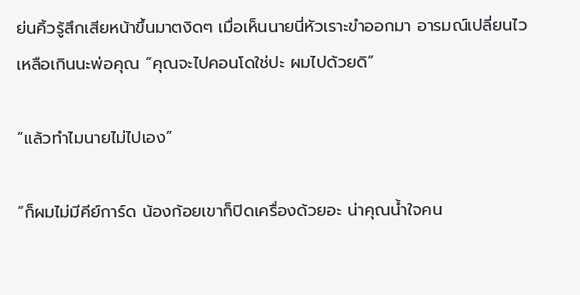ย่นคิ้วรู้สึกเสียหน้าขึ้นมาตงิดๆ เมื่อเห็นนายนี่หัวเราะขำออกมา อารมณ์เปลี่ยนไวเหลือเกินนะพ่อคุณ “คุณจะไปคอนโดใช่ปะ ผมไปด้วยดิ”

“แล้วทำไมนายไม่ไปเอง”

“ก็ผมไม่มีคีย์การ์ด น้องก้อยเขาก็ปิดเครื่องด้วยอะ น่าคุณน้ำใจคน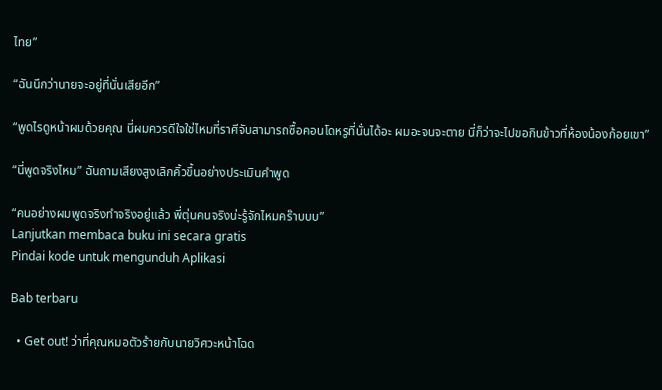ไทย”

“ฉันนึกว่านายจะอยู่ที่นั่นเสียอีก”

“พูดไรดูหน้าผมด้วยคุณ นี่ผมควรดีใจใช่ไหมที่ราศีจับสามารถซื้อคอนโดหรูที่นั่นได้อะ ผมอะจนจะตาย นี่ก็ว่าจะไปขอกินข้าวที่ห้องน้องก้อยเขา”

“นี่พูดจริงไหม” ฉันถามเสียงสูงเลิกคิ้วขึ้นอย่างประเมินคำพูด

“คนอย่างผมพูดจริงทำจริงอยู่แล้ว พี่ตุ่นคนจริงน่ะรู้จักไหมคร๊าบบบ”
Lanjutkan membaca buku ini secara gratis
Pindai kode untuk mengunduh Aplikasi

Bab terbaru

  • Get out! ว่าที่คุณหมอตัวร้ายกับนายวิศวะหน้าโฉด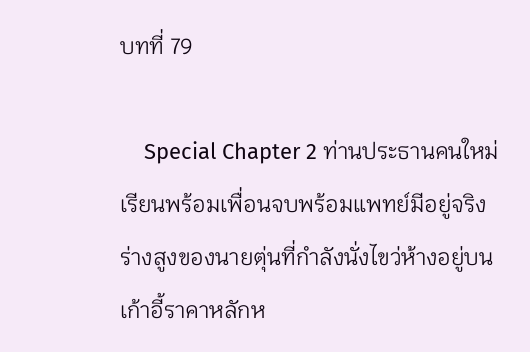บทที่ 79

    Special Chapter 2 ท่านประธานคนใหม่ เรียนพร้อมเพื่อนจบพร้อมแพทย์มีอยู่จริง ร่างสูงของนายตุ่นที่กำลังนั่งไขว่ห้างอยู่บนเก้าอี้ราคาหลักห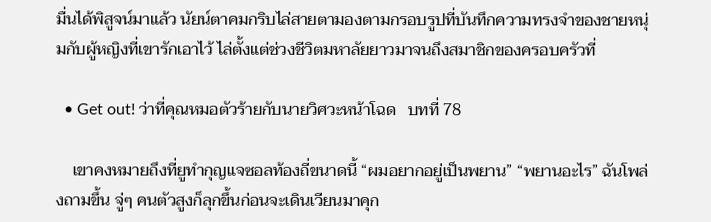มื่นได้พิสูจน์มาแล้ว นัยน์ตาคมกริบไล่สายตามองตามกรอบรูปที่บันทึกความทรงจำของชายหนุ่มกับผู้หญิงที่เขารักเอาไว้ ไล่ตั้งแต่ช่วงชีวิตมหาลัยยาวมาจนถึงสมาชิกของครอบครัวที่

  • Get out! ว่าที่คุณหมอตัวร้ายกับนายวิศวะหน้าโฉด   บทที่ 78

    เขาคงหมายถึงที่ยูทำกุญแจซอลท้องถี่ขนาดนี้ “ผมอยากอยู่เป็นพยาน” “พยานอะไร” ฉันโพล่งถามขึ้น จู่ๆ คนตัวสูงก็ลุกขึ้นก่อนจะเดินเวียนมาคุก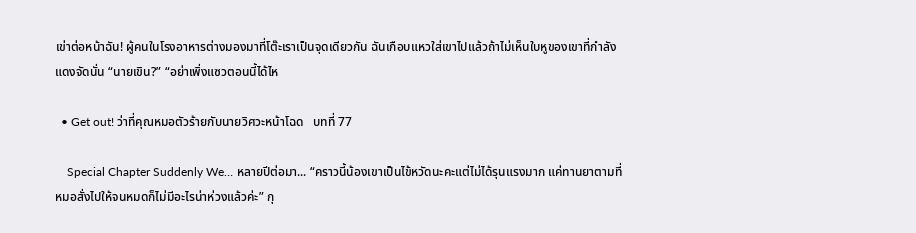เข่าต่อหน้าฉัน! ผู้คนในโรงอาหารต่างมองมาที่โต๊ะเราเป็นจุดเดียวกัน ฉันเกือบแหวใส่เขาไปแล้วถ้าไม่เห็นใบหูของเขาที่กำลังแดงจัดนั่น “นายเขิน?” “อย่าเพิ่งแซวตอนนี้ได้ไห

  • Get out! ว่าที่คุณหมอตัวร้ายกับนายวิศวะหน้าโฉด   บทที่ 77

    Special Chapter Suddenly We… หลายปีต่อมา... “คราวนี้น้องเขาเป็นไข้หวัดนะคะแต่ไม่ได้รุนแรงมาก แค่ทานยาตามที่หมอสั่งไปให้จนหมดก็ไม่มีอะไรน่าห่วงแล้วค่ะ” กุ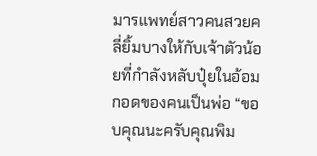มารแพทย์สาวคนสวยคลี่ยิ้มบางให้กับเจ้าตัวน้อยที่กำลังหลับปุ๋ยในอ้อมกอดของคนเป็นพ่อ “ขอบคุณนะครับคุณพิม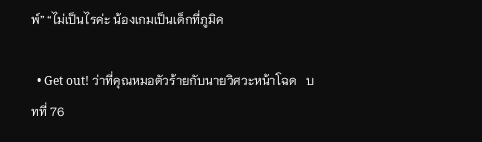พ์” “ไม่เป็นไรค่ะ น้องเกมเป็นเด็กที่ภูมิค

  • Get out! ว่าที่คุณหมอตัวร้ายกับนายวิศวะหน้าโฉด   บทที่ 76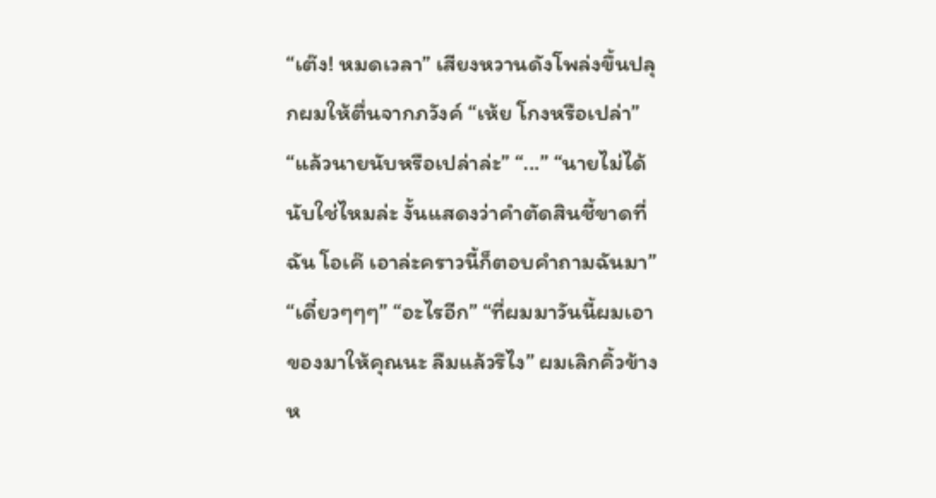“เต๊ง! หมดเวลา” เสียงหวานดังโพล่งขึ้นปลุกผมให้ตื่นจากภวังค์ “เห้ย โกงหรือเปล่า” “แล้วนายนับหรือเปล่าล่ะ” “...” “นายไม่ได้นับใช่ไหมล่ะ งั้นแสดงว่าคำตัดสินชี้ขาดที่ฉัน โอเค๊ เอาล่ะคราวนี้ก็ตอบคำถามฉันมา” “เดี๋ยวๆๆๆ” “อะไรอีก” “ที่ผมมาวันนี้ผมเอาของมาให้คุณนะ ลืมแล้วรึไง” ผมเลิกคิ้วข้างห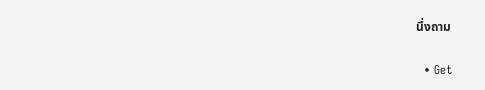นึ่งถาม

  • Get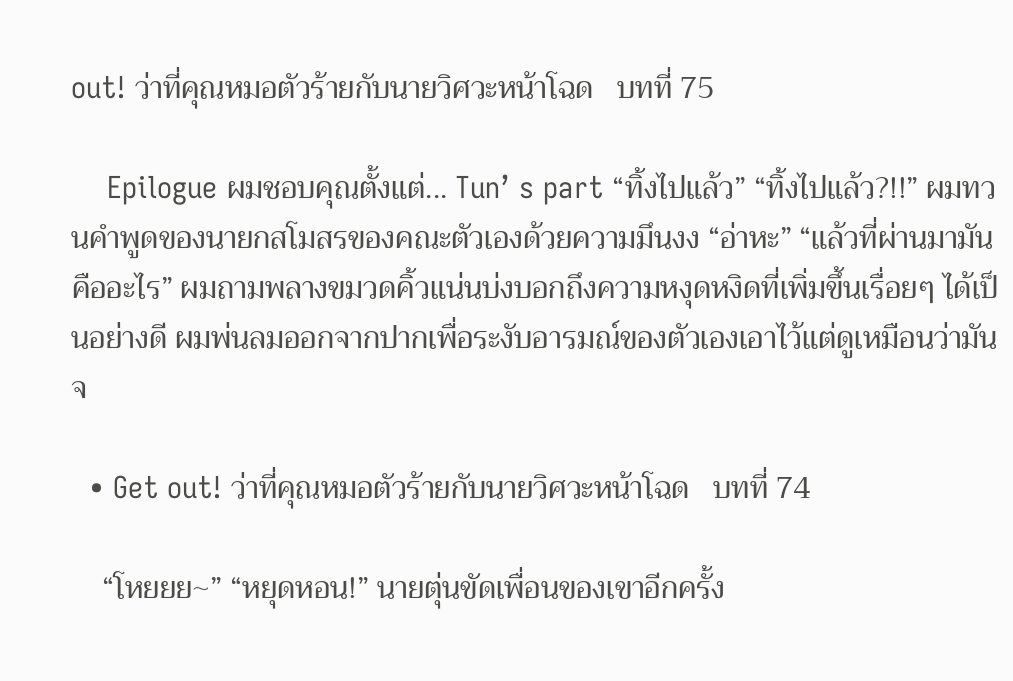out! ว่าที่คุณหมอตัวร้ายกับนายวิศวะหน้าโฉด   บทที่ 75

    Epilogue ผมชอบคุณตั้งแต่... Tun’ s part “ทิ้งไปแล้ว” “ทิ้งไปแล้ว?!!” ผมทวนคำพูดของนายกสโมสรของคณะตัวเองด้วยความมึนงง “อ่าหะ” “แล้วที่ผ่านมามันคืออะไร” ผมถามพลางขมวดคิ้วแน่นบ่งบอกถึงความหงุดหงิดที่เพิ่มขึ้นเรื่อยๆ ได้เป็นอย่างดี ผมพ่นลมออกจากปากเพื่อระงับอารมณ์ของตัวเองเอาไว้แต่ดูเหมือนว่ามันจ

  • Get out! ว่าที่คุณหมอตัวร้ายกับนายวิศวะหน้าโฉด   บทที่ 74

    “โหยยย~” “หยุดหอน!” นายตุ่นขัดเพื่อนของเขาอีกครั้ง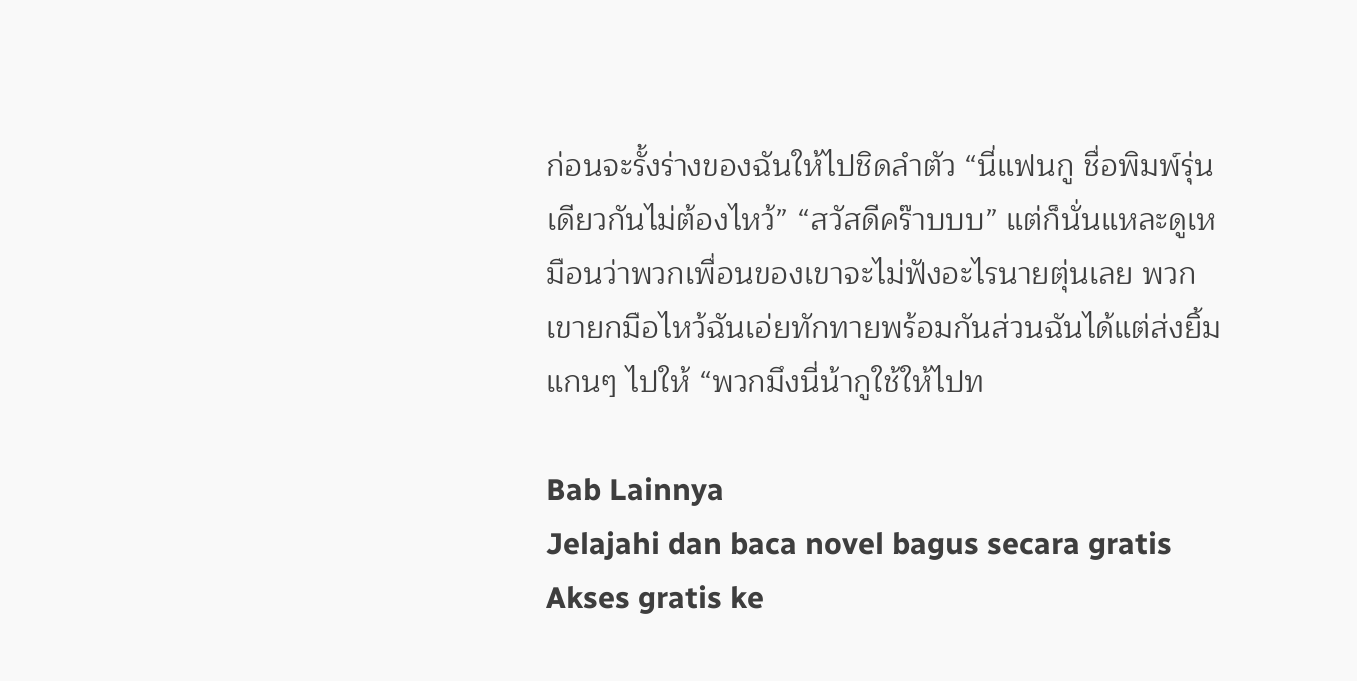ก่อนจะรั้งร่างของฉันให้ไปชิดลำตัว “นี่แฟนกู ชื่อพิมพ์รุ่นเดียวกันไม่ต้องไหว้” “สวัสดีคร๊าบบบ” แต่ก็นั่นแหละดูเหมือนว่าพวกเพื่อนของเขาจะไม่ฟังอะไรนายตุ่นเลย พวกเขายกมือไหว้ฉันเอ่ยทักทายพร้อมกันส่วนฉันได้แต่ส่งยิ้มแกนๆ ไปให้ “พวกมึงนี่น้ากูใช้ให้ไปท

Bab Lainnya
Jelajahi dan baca novel bagus secara gratis
Akses gratis ke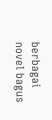berbagai novel bagus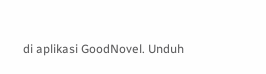di aplikasi GoodNovel. Unduh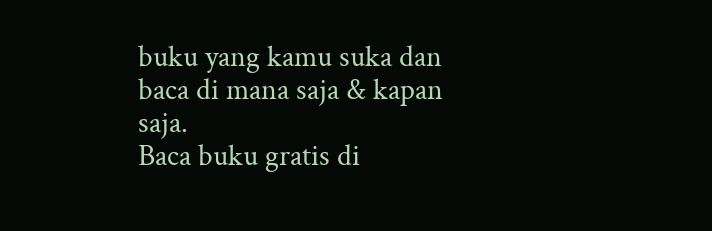buku yang kamu suka dan baca di mana saja & kapan saja.
Baca buku gratis di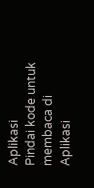Aplikasi
Pindai kode untuk membaca di Aplikasi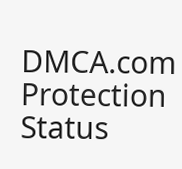DMCA.com Protection Status